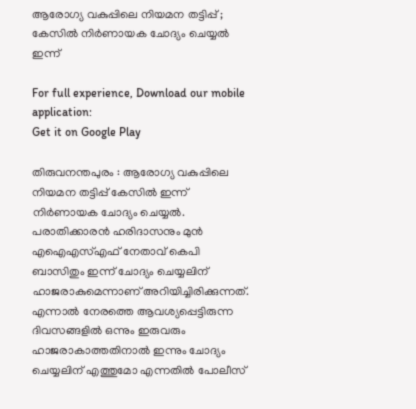ആരോഗ്യ വകുപ്പിലെ നിയമന തട്ടിപ്പ് ; കേസില്‍ നിര്‍ണായക ചോദ്യം ചെയ്യൽ ഇന്ന്

For full experience, Download our mobile application:
Get it on Google Play

തിരുവനന്തപുരം : ആരോഗ്യ വകുപ്പിലെ നിയമന തട്ടിപ്പ് കേസിൽ ഇന്ന് നിർണായക ചോദ്യം ചെയ്യൽ. പരാതിക്കാരൻ ഹരിദാസനും മുൻ എഐഎസ്എഫ് നേതാവ് കെപി ബാസിതും ഇന്ന് ചോദ്യം ചെയ്യലിന് ഹാജരാകുമെന്നാണ് അറിയിച്ചിരിക്കുന്നത്. എന്നാൽ നേരത്തെ ആവശ്യപ്പെട്ടിരുന്ന ദിവസങ്ങളിൽ ഒന്നും ഇരുവരും ഹാജരാകാത്തതിനാൽ ഇന്നും ചോദ്യം ചെയ്യലിന് എത്തുമോ എന്നതിൽ പോലീസ്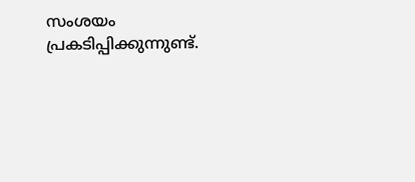സംശയം പ്രകടിപ്പിക്കുന്നുണ്ട്.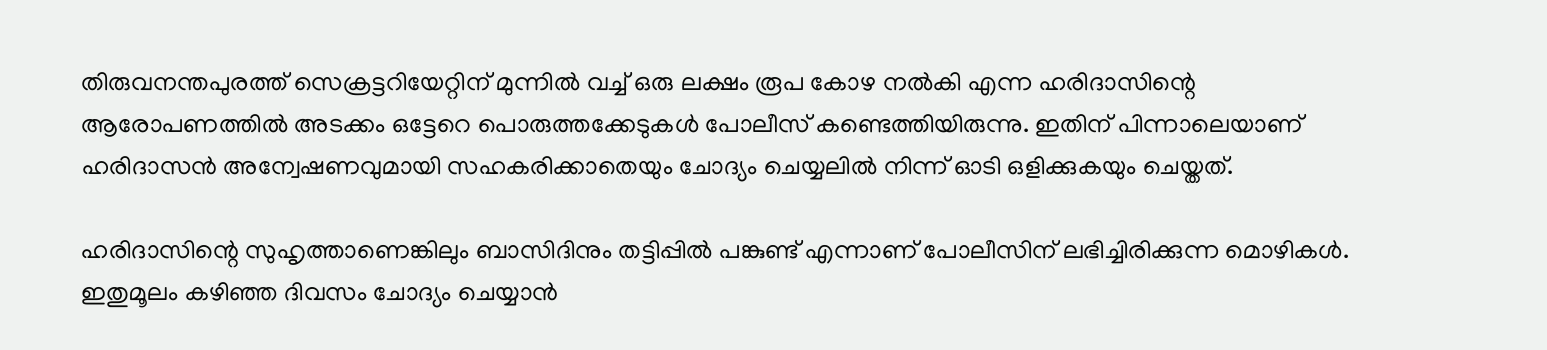തിരുവനന്തപുരത്ത് സെക്രട്ടറിയേറ്റിന് മുന്നിൽ വച്ച് ഒരു ലക്ഷം രൂപ കോഴ നൽകി എന്ന ഹരിദാസിന്റെ ആരോപണത്തിൽ അടക്കം ഒട്ടേറെ പൊരുത്തക്കേടുകൾ പോലീസ് കണ്ടെത്തിയിരുന്നു. ഇതിന് പിന്നാലെയാണ് ഹരിദാസൻ അന്വേഷണവുമായി സഹകരിക്കാതെയും ചോദ്യം ചെയ്യലിൽ നിന്ന് ഓടി ഒളിക്കുകയും ചെയ്തത്.

ഹരിദാസിന്റെ സുഹൃത്താണെങ്കിലും ബാസിദിനും തട്ടിപ്പിൽ പങ്കുണ്ട് എന്നാണ് പോലീസിന് ലഭിച്ചിരിക്കുന്ന മൊഴികൾ. ഇതുമൂലം കഴിഞ്ഞ ദിവസം ചോദ്യം ചെയ്യാൻ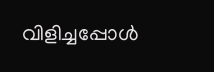വിളിച്ചപ്പോൾ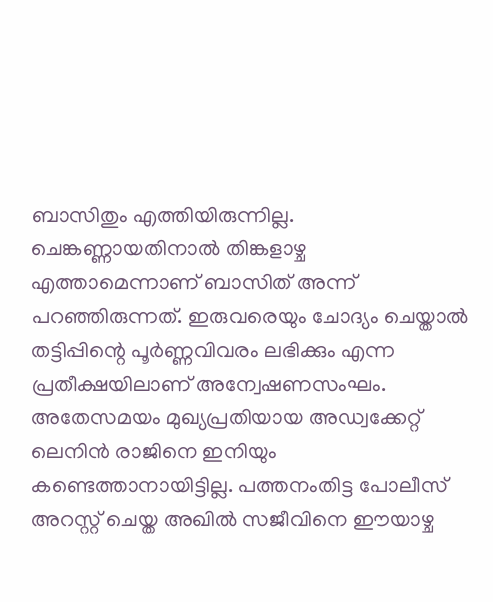ബാസിതും എത്തിയിരുന്നില്ല. ചെങ്കണ്ണായതിനാൽ തിങ്കളാഴ്ച എത്താമെന്നാണ് ബാസിത് അന്ന് പറഞ്ഞിരുന്നത്. ഇരുവരെയും ചോദ്യം ചെയ്താൽ തട്ടിപ്പിന്റെ പൂർണ്ണവിവരം ലഭിക്കും എന്ന പ്രതീക്ഷയിലാണ് അന്വേഷണസംഘം. അതേസമയം മുഖ്യപ്രതിയായ അഡ്വക്കേറ്റ് ലെനിൻ രാജിനെ ഇനിയും കണ്ടെത്താനായിട്ടില്ല. പത്തനംതിട്ട പോലീസ് അറസ്റ്റ് ചെയ്ത അഖില്‍ സജീവിനെ ഈയാഴ്ച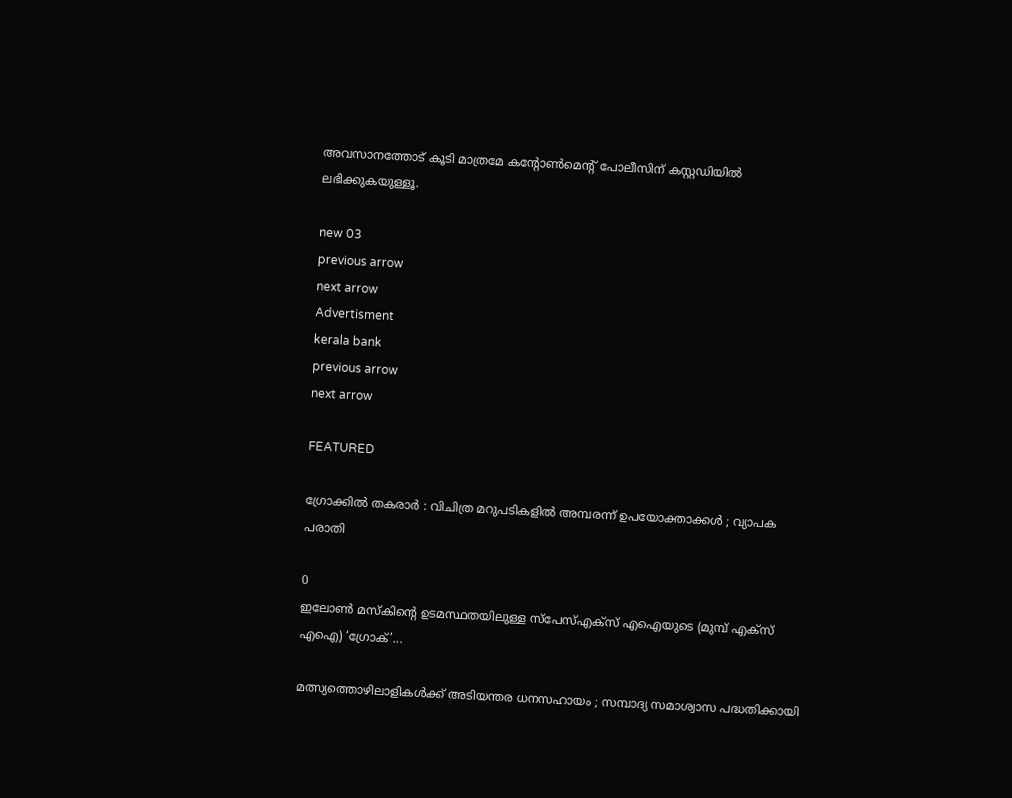അവസാനത്തോട് കൂടി മാത്രമേ കന്റോൺമെൻ്റ് പോലീസിന് കസ്റ്റഡിയിൽ ലഭിക്കുകയുള്ളൂ.

new 03
previous arrow
next arrow
Advertisment
kerala bank
previous arrow
next arrow

FEATURED

ഗ്രോക്കിൽ തകരാർ : വിചിത്ര മറുപടികളിൽ അമ്പരന്ന് ഉപയോക്താക്കൾ ; വ്യാപക പരാതി

0
ഇലോൺ മസ്കിന്റെ ഉടമസ്ഥതയിലുള്ള സ്പേസ്എക്സ് എഐയുടെ (മുമ്പ് എക്സ് എഐ) ‘ഗ്രോക്’...

മത്സ്യത്തൊഴിലാളികൾക്ക് അടിയന്തര ധനസഹായം ; സമ്പാദ്യ സമാശ്വാസ പദ്ധതിക്കായി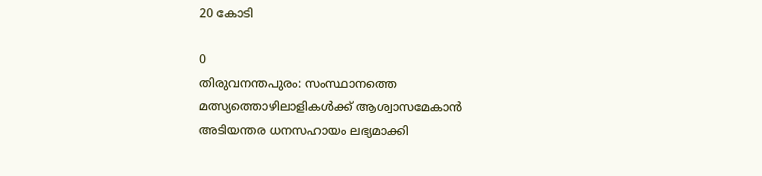20 കോടി

0
തിരുവനന്തപുരം: സംസ്ഥാനത്തെ മത്സ്യത്തൊഴിലാളികൾക്ക് ആശ്വാസമേകാൻ അടിയന്തര ധനസഹായം ലഭ്യമാക്കി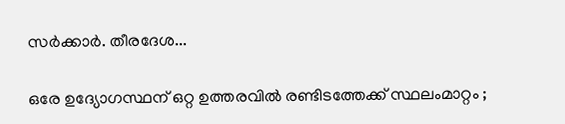സർക്കാർ. തീരദേശ...

ഒരേ ഉദ്യോഗസ്ഥന് ഒറ്റ ഉത്തരവിൽ രണ്ടിടത്തേക്ക് സ്ഥലംമാറ്റം ;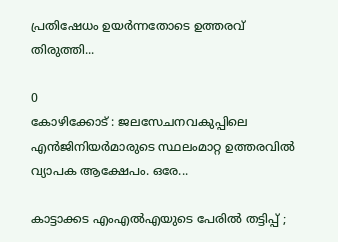പ്രതിഷേധം ഉയർന്നതോടെ ഉത്തരവ് തിരുത്തി...

0
കോഴിക്കോട് : ജലസേചനവകുപ്പിലെ എൻജിനിയർമാരുടെ സ്ഥലംമാറ്റ ഉത്തരവിൽ വ്യാപക ആക്ഷേപം. ഒരേ...

കാട്ടാക്കട എംഎൽഎയുടെ പേരിൽ തട്ടിപ്പ് ;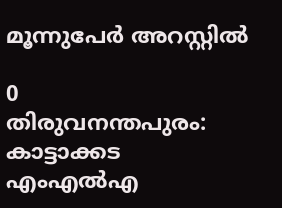മൂന്നുപേർ‌ അറസ്റ്റിൽ

0
തിരുവനന്തപുരം: കാട്ടാക്കട എംഎൽഎ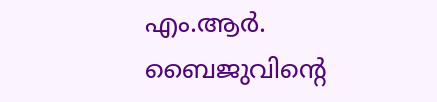എം.ആർ. ബൈജുവിന്റെ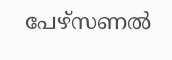പേഴ്സണൽ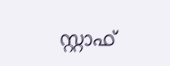സ്റ്റാഫ്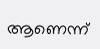ആണെന്ന്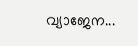വ്യാജേന...